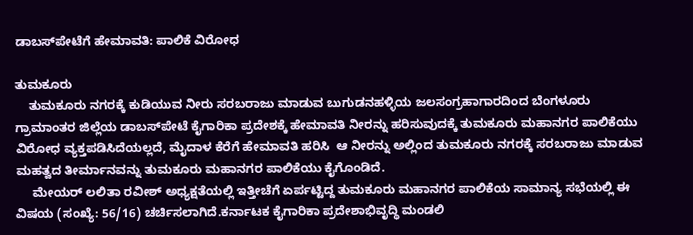ಡಾಬಸ್‍ಪೇಟೆಗೆ ಹೇಮಾವತಿ: ಪಾಲಿಕೆ ವಿರೋಧ

ತುಮಕೂರು
    ತುಮಕೂರು ನಗರಕ್ಕೆ ಕುಡಿಯುವ ನೀರು ಸರಬರಾಜು ಮಾಡುವ ಬುಗುಡನಹಳ್ಳಿಯ ಜಲಸಂಗ್ರಹಾಗಾರದಿಂದ ಬೆಂಗಳೂರು ಗ್ರಾಮಾಂತರ ಜಿಲ್ಲೆಯ ಡಾಬಸ್‍ಪೇಟೆ ಕೈಗಾರಿಕಾ ಪ್ರದೇಶಕ್ಕೆ ಹೇಮಾವತಿ ನೀರನ್ನು ಹರಿಸುವುದಕ್ಕೆ ತುಮಕೂರು ಮಹಾನಗರ ಪಾಲಿಕೆಯು ವಿರೋಧ ವ್ಯಕ್ತಪಡಿಸಿದೆಯಲ್ಲದೆ, ಮೈದಾಳ ಕೆರೆಗೆ ಹೇಮಾವತಿ ಹರಿಸಿ  ಆ ನೀರನ್ನು ಅಲ್ಲಿಂದ ತುಮಕೂರು ನಗರಕ್ಕೆ ಸರಬರಾಜು ಮಾಡುವ ಮಹತ್ವದ ತೀರ್ಮಾನವನ್ನು ತುಮಕೂರು ಮಹಾನಗರ ಪಾಲಿಕೆಯು ಕೈಗೊಂಡಿದೆ.
     ಮೇಯರ್ ಲಲಿತಾ ರವೀಶ್ ಅಧ್ಯಕ್ಷತೆಯಲ್ಲಿ ಇತ್ತೀಚೆಗೆ ಏರ್ಪಟ್ಟಿದ್ದ ತುಮಕೂರು ಮಹಾನಗರ ಪಾಲಿಕೆಯ ಸಾಮಾನ್ಯ ಸಭೆಯಲ್ಲಿ ಈ ವಿಷಯ (ಸಂಖ್ಯೆ: 56/16) ಚರ್ಚಿಸಲಾಗಿದೆ.ಕರ್ನಾಟಕ ಕೈಗಾರಿಕಾ ಪ್ರದೇಶಾಭಿವೃದ್ಧಿ ಮಂಡಲಿ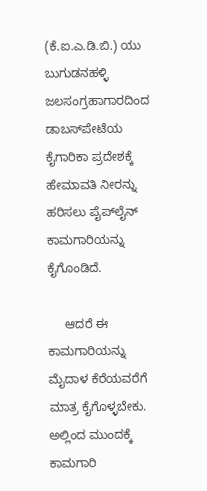(ಕೆ.ಐ.ಎ.ಡಿ.ಬಿ.) ಯು ಬುಗುಡನಹಳ್ಳಿ ಜಲಸಂಗ್ರಹಾಗಾರದಿಂದ ಡಾಬಸ್‍ಪೇಟೆಯ ಕೈಗಾರಿಕಾ ಪ್ರದೇಶಕ್ಕೆ ಹೇಮಾವತಿ ನೀರನ್ನು ಹರಿಸಲು ಪೈಪ್‍ಲೈನ್ ಕಾಮಗಾರಿಯನ್ನು ಕೈಗೊಂಡಿದೆ.

     ಆದರೆ ಈ ಕಾಮಗಾರಿಯನ್ನು ಮೈದಾಳ ಕೆರೆಯವರೆಗೆ ಮಾತ್ರ ಕೈಗೊಳ್ಳಬೇಕು. ಅಲ್ಲಿಂದ ಮುಂದಕ್ಕೆ ಕಾಮಗಾರಿ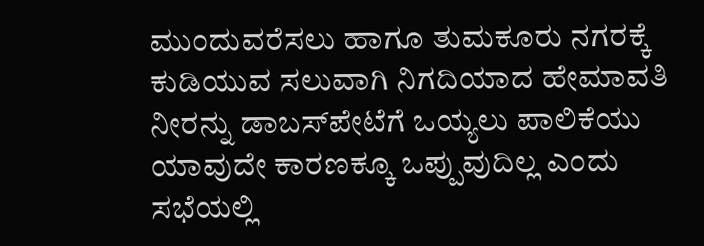ಮುಂದುವರೆಸಲು ಹಾಗೂ ತುಮಕೂರು ನಗರಕ್ಕೆ ಕುಡಿಯುವ ಸಲುವಾಗಿ ನಿಗದಿಯಾದ ಹೇಮಾವತಿ ನೀರನ್ನು ಡಾಬಸ್‍ಪೇಟೆಗೆ ಒಯ್ಯಲು ಪಾಲಿಕೆಯು ಯಾವುದೇ ಕಾರಣಕ್ಕೂ ಒಪ್ಪುವುದಿಲ್ಲ ಎಂದು ಸಭೆಯಲ್ಲಿ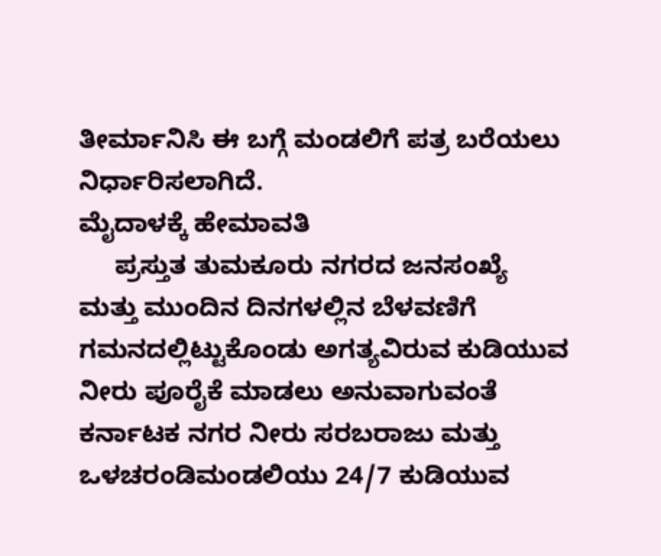ತೀರ್ಮಾನಿಸಿ ಈ ಬಗ್ಗೆ ಮಂಡಲಿಗೆ ಪತ್ರ ಬರೆಯಲು ನಿರ್ಧಾರಿಸಲಾಗಿದೆ.
ಮೈದಾಳಕ್ಕೆ ಹೇಮಾವತಿ
     ಪ್ರಸ್ತುತ ತುಮಕೂರು ನಗರದ ಜನಸಂಖ್ಯೆ ಮತ್ತು ಮುಂದಿನ ದಿನಗಳಲ್ಲಿನ ಬೆಳವಣಿಗೆ ಗಮನದಲ್ಲಿಟ್ಟುಕೊಂಡು ಅಗತ್ಯವಿರುವ ಕುಡಿಯುವ ನೀರು ಪೂರೈಕೆ ಮಾಡಲು ಅನುವಾಗುವಂತೆ ಕರ್ನಾಟಕ ನಗರ ನೀರು ಸರಬರಾಜು ಮತ್ತು ಒಳಚರಂಡಿಮಂಡಲಿಯು 24/7 ಕುಡಿಯುವ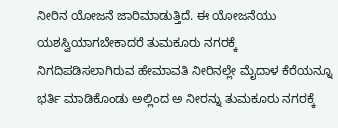ನೀರಿನ ಯೋಜನೆ ಜಾರಿಮಾಡುತ್ತಿದೆ. ಈ ಯೋಜನೆಯು ಯಶಸ್ವಿಯಾಗಬೇಕಾದರೆ ತುಮಕೂರು ನಗರಕ್ಕೆ ನಿಗದಿಪಡಿಸಲಾಗಿರುವ ಹೇಮಾವತಿ ನೀರಿನಲ್ಲೇ ಮೈದಾಳ ಕೆರೆಯನ್ನೂ ಭರ್ತಿ ಮಾಡಿಕೊಂಡು ಅಲ್ಲಿಂದ ಅ ನೀರನ್ನು ತುಮಕೂರು ನಗರಕ್ಕೆ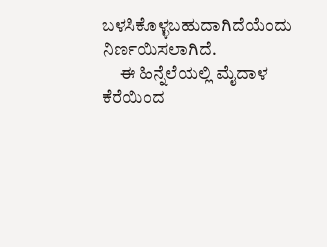ಬಳಸಿಕೊಳ್ಳಬಹುದಾಗಿದೆಯೆಂದು ನಿರ್ಣಯಿಸಲಾಗಿದೆ.
     ಈ ಹಿನ್ನೆಲೆಯಲ್ಲಿ ಮೈದಾಳ ಕೆರೆಯಿಂದ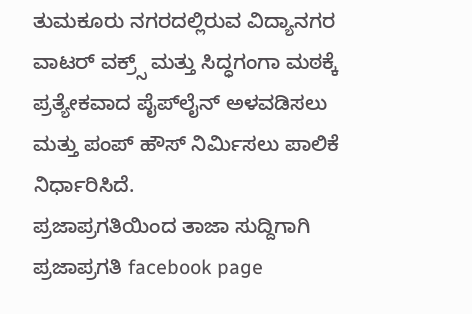ತುಮಕೂರು ನಗರದಲ್ಲಿರುವ ವಿದ್ಯಾನಗರ ವಾಟರ್ ವಕ್ರ್ಸ್ ಮತ್ತು ಸಿದ್ಧಗಂಗಾ ಮಠಕ್ಕೆ ಪ್ರತ್ಯೇಕವಾದ ಪೈಪ್‍ಲೈನ್ ಅಳವಡಿಸಲು ಮತ್ತು ಪಂಪ್ ಹೌಸ್ ನಿರ್ಮಿಸಲು ಪಾಲಿಕೆ ನಿರ್ಧಾರಿಸಿದೆ.
ಪ್ರಜಾಪ್ರಗತಿಯಿಂದ ತಾಜಾ ಸುದ್ದಿಗಾಗಿ ಪ್ರಜಾಪ್ರಗತಿ facebook page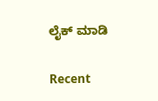ಲೈಕ್ ಮಾಡಿ

Recent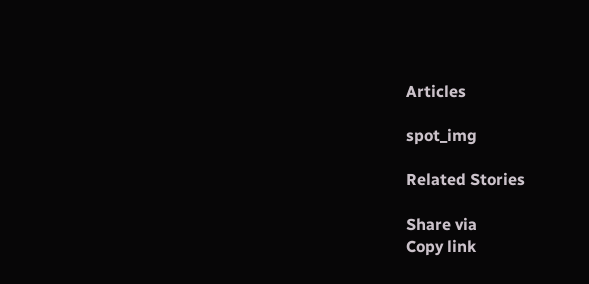Articles

spot_img

Related Stories

Share via
Copy link